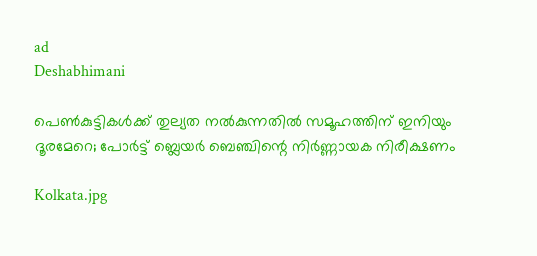ad
Deshabhimani

പെൺകുട്ടികൾക്ക് തുല്യത നൽകുന്നതിൽ സമൂഹത്തിന് ഇനിയും ദൂരമേറെ; പോർട്ട് ബ്ലെയർ ബെഞ്ചിന്റെ നിർണ്ണായക നിരീക്ഷണം

Kolkata.jpg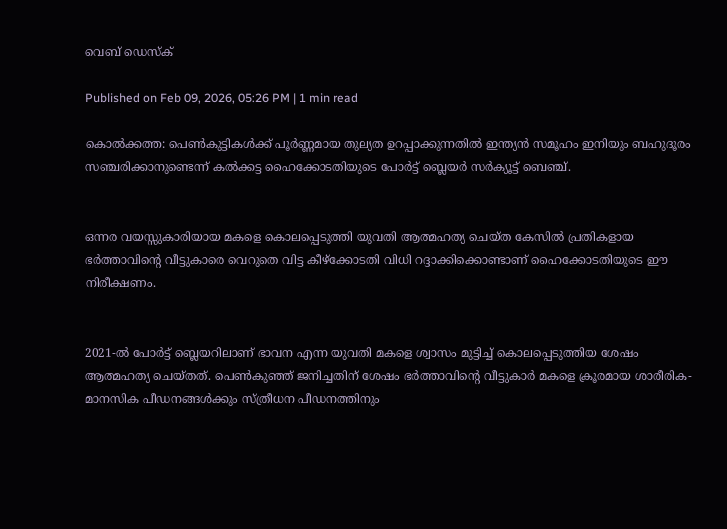വെബ് ഡെസ്ക്

Published on Feb 09, 2026, 05:26 PM | 1 min read

കൊൽക്കത്ത: പെൺകുട്ടികൾക്ക് പൂർണ്ണമായ തുല്യത ഉറപ്പാക്കുന്നതിൽ ഇന്ത്യൻ സമൂഹം ഇനിയും ബഹുദൂരം സഞ്ചരിക്കാനുണ്ടെന്ന് കൽക്കട്ട ഹൈക്കോടതിയുടെ പോർട്ട് ബ്ലെയർ സർക്യൂട്ട് ബെഞ്ച്.


ഒന്നര വയസ്സുകാരിയായ മകളെ കൊലപ്പെടുത്തി യുവതി ആത്മഹത്യ ചെയ്ത കേസിൽ പ്രതികളായ ഭർത്താവിന്റെ വീട്ടുകാരെ വെറുതെ വിട്ട കീഴ്‌ക്കോടതി വിധി റദ്ദാക്കിക്കൊണ്ടാണ് ഹൈക്കോടതിയുടെ ഈ നിരീക്ഷണം.


2021-ൽ പോർട്ട് ബ്ലെയറിലാണ് ഭാവന എന്ന യുവതി മകളെ ശ്വാസം മുട്ടിച്ച് കൊലപ്പെടുത്തിയ ശേഷം ആത്മഹത്യ ചെയ്തത്. പെൺകുഞ്ഞ് ജനിച്ചതിന് ശേഷം ഭർത്താവിന്റെ വീട്ടുകാർ മകളെ ക്രൂരമായ ശാരീരിക-മാനസിക പീഡനങ്ങൾക്കും സ്ത്രീധന പീഡനത്തിനും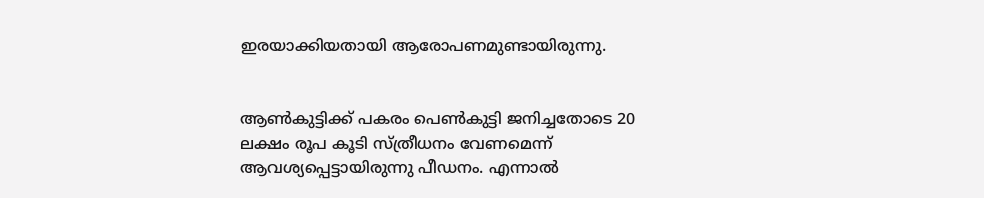ഇരയാക്കിയതായി ആരോപണമുണ്ടായിരുന്നു.


ആൺകുട്ടിക്ക് പകരം പെൺകുട്ടി ജനിച്ചതോടെ 20 ലക്ഷം രൂപ കൂടി സ്ത്രീധനം വേണമെന്ന് ആവശ്യപ്പെട്ടായിരുന്നു പീഡനം. എന്നാൽ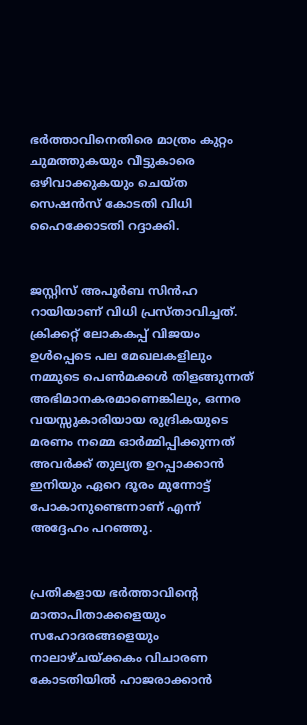ഭർത്താവിനെതിരെ മാത്രം കുറ്റം ചുമത്തുകയും വീട്ടുകാരെ ഒഴിവാക്കുകയും ചെയ്ത സെഷൻസ് കോടതി വിധി ഹൈക്കോടതി റദ്ദാക്കി.


ജസ്റ്റിസ് അപൂർബ സിൻഹ റായിയാണ് വിധി പ്രസ്താവിച്ചത്. ക്രിക്കറ്റ് ലോകകപ്പ് വിജയം ഉൾപ്പെടെ പല മേഖലകളിലും നമ്മുടെ പെൺമക്കൾ തിളങ്ങുന്നത് അഭിമാനകരമാണെങ്കിലും, ഒന്നര വയസ്സുകാരിയായ രുദ്രികയുടെ മരണം നമ്മെ ഓർമ്മിപ്പിക്കുന്നത് അവർക്ക് തുല്യത ഉറപ്പാക്കാൻ ഇനിയും ഏറെ ദൂരം മുന്നോട്ട് പോകാനുണ്ടെന്നാണ് എന്ന് അദ്ദേഹം പറഞ്ഞു.


പ്രതികളായ ഭർത്താവിന്റെ മാതാപിതാക്കളെയും സഹോദരങ്ങളെയും നാലാഴ്ചയ്ക്കകം വിചാരണ കോടതിയിൽ ഹാജരാക്കാൻ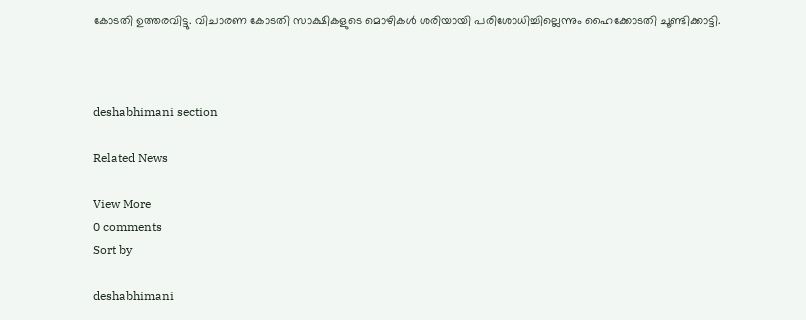കോടതി ഉത്തരവിട്ടു. വിചാരണ കോടതി സാക്ഷികളുടെ മൊഴികൾ ശരിയായി പരിശോധിച്ചില്ലെന്നും ഹൈക്കോടതി ചൂണ്ടിക്കാട്ടി.



deshabhimani section

Related News

View More
0 comments
Sort by

deshabhimani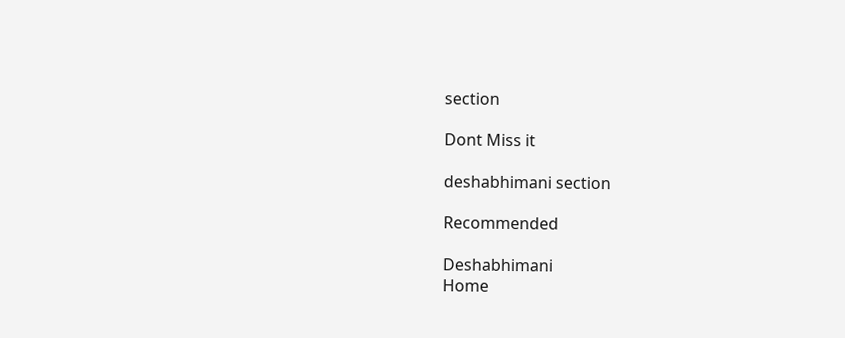section

Dont Miss it

deshabhimani section

Recommended

Deshabhimani
Home